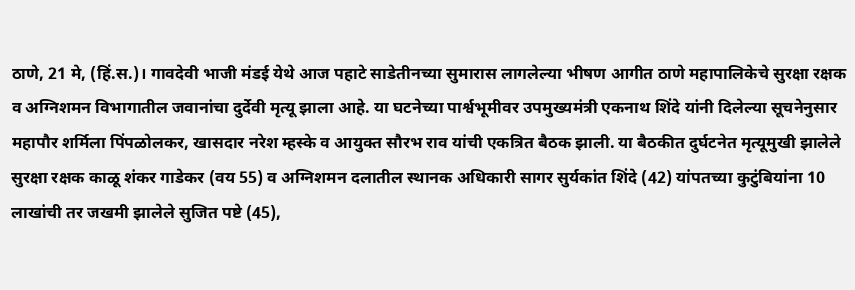ठाणे, 21 मे, (हिं.स.)। गावदेवी भाजी मंडई येथे आज पहाटे साडेतीनच्या सुमारास लागलेल्या भीषण आगीत ठाणे महापालिकेचे सुरक्षा रक्षक व अग्निशमन विभागातील जवानांचा दुर्देवी मृत्यू झाला आहे. या घटनेच्या पार्श्वभूमीवर उपमुख्यमंत्री एकनाथ शिंदे यांनी दिलेल्या सूचनेनुसार महापौर शर्मिला पिंपळोलकर, खासदार नरेश म्हस्के व आयुक्त सौरभ राव यांची एकत्रित बैठक झाली. या बैठकीत दुर्घटनेत मृत्यूमुखी झालेले सुरक्षा रक्षक काळू शंकर गाडेकर (वय 55) व अग्निशमन दलातील स्थानक अधिकारी सागर सुर्यकांत शिंदे (42) यांपतच्या कुटुंबियांना 10 लाखांची तर जखमी झालेले सुजित पष्टे (45),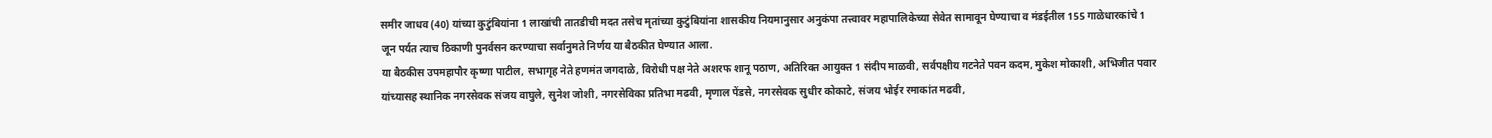समीर जाधव (40) यांच्या कुटुंबियांना 1 लाखांची तातडीची मदत तसेच मृतांच्या कुटुंबियांना शासकीय नियमानुसार अनुकंपा तत्त्वावर महापालिकेच्या सेवेत सामावून घेण्याचा व मंडईतील 155 गाळेधारकांचे 1 जून पर्यत त्याच ठिकाणी पुनर्वसन करण्याचा सर्वानुमते निर्णय या बैठकीत घेण्यात आला.
या बैठकीस उपमहापौर कृष्णा पाटील, सभागृह नेते हणमंत जगदाळे, विरोधी पक्ष नेते अशरफ शानू पठाण, अतिरिक्त आयुक्त 1 संदीप माळवी, सर्वपक्षीय गटनेते पवन कदम, मुकेश मोकाशी, अभिजीत पवार यांच्यासह स्थानिक नगरसेवक संजय वाघुले, सुनेश जोशी, नगरसेविका प्रतिभा मढवी, मृणाल पेंडसे, नगरसेवक सुधीर कोकाटे, संजय भोईर रमाकांत मढवी,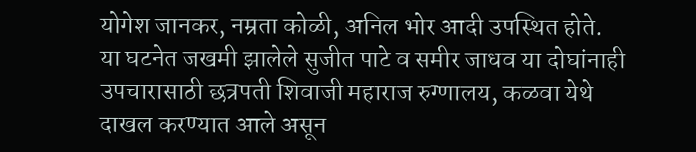योगेश जानकर, नम्रता कोळी, अनिल भोर आदी उपस्थित होते.
या घटनेत जखमी झालेले सुजीत पाटे व समीर जाधव या दोघांनाही उपचारासाठी छत्रपती शिवाजी महाराज रुग्णालय, कळवा येथे दाखल करण्यात आले असून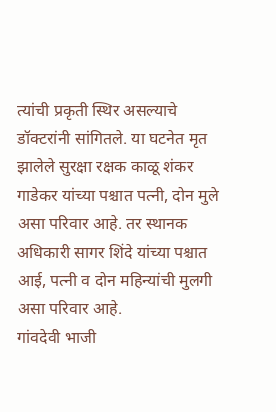त्यांची प्रकृती स्थिर असल्याचे डॉक्टरांनी सांगितले. या घटनेत मृत झालेले सुरक्षा रक्षक काळू शंकर गाडेकर यांच्या पश्चात पत्नी, दोन मुले असा परिवार आहे. तर स्थानक अधिकारी सागर शिंदे यांच्या पश्चात आई, पत्नी व दोन महिन्यांची मुलगी असा परिवार आहे.
गांवदेवी भाजी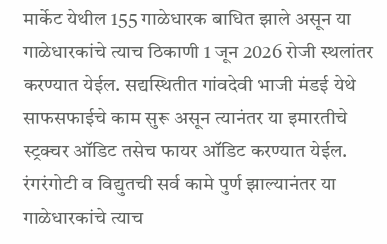मार्केट येथील 155 गाळेधारक बाधित झाले असून या गाळेधारकांचे त्याच ठिकाणी 1 जून 2026 रोजी स्थलांतर करण्यात येईल. सद्यस्थितीत गांवदेवी भाजी मंडई येथे साफसफाईचे काम सुरू असून त्यानंतर या इमारतीचे स्ट्रक्चर ऑडिट तसेच फायर ऑडिट करण्यात येईल. रंगरंगोटी व विद्युतची सर्व कामे पुर्ण झाल्यानंतर या गाळेधारकांचे त्याच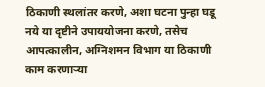ठिकाणी स्थलांतर करणे, अशा घटना पुन्हा घडू नये या दृष्टीने उपाययोजना करणे, तसेच आपत्कालीन, अग्निशमन विभाग या ठिकाणी काम करणाऱ्या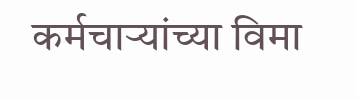कर्मचाऱ्यांच्या विमा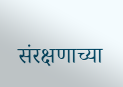संरक्षणाच्या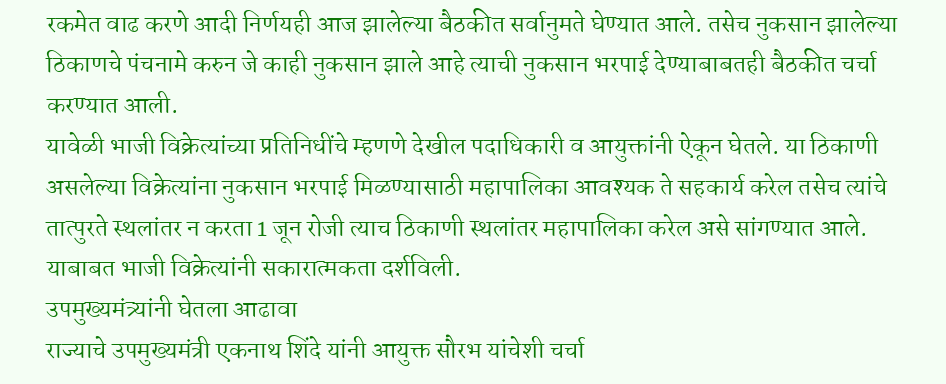रकमेत वाढ करणे आदी निर्णयही आज झालेल्या बैठकीत सर्वानुमते घेण्यात आले. तसेच नुकसान झालेल्या ठिकाणचे पंचनामे करुन जे काही नुकसान झाले आहे त्याची नुकसान भरपाई देण्याबाबतही बैठकीत चर्चा करण्यात आली.
यावेळी भाजी विक्रेत्यांच्या प्रतिनिधींचे म्हणणे देखील पदाधिकारी व आयुक्तांनी ऐकून घेतले. या ठिकाणी असलेल्या विक्रेत्यांना नुकसान भरपाई मिळण्यासाठी महापालिका आवश्यक ते सहकार्य करेल तसेच त्यांचे तात्पुरते स्थलांतर न करता 1 जून रोजी त्याच ठिकाणी स्थलांतर महापालिका करेल असे सांगण्यात आले. याबाबत भाजी विक्रेत्यांनी सकारात्मकता दर्शविली.
उपमुख्यमंत्र्यांनी घेतला आढावा
राज्याचे उपमुख्यमंत्री एकनाथ शिंदे यांनी आयुक्त सौरभ यांचेशी चर्चा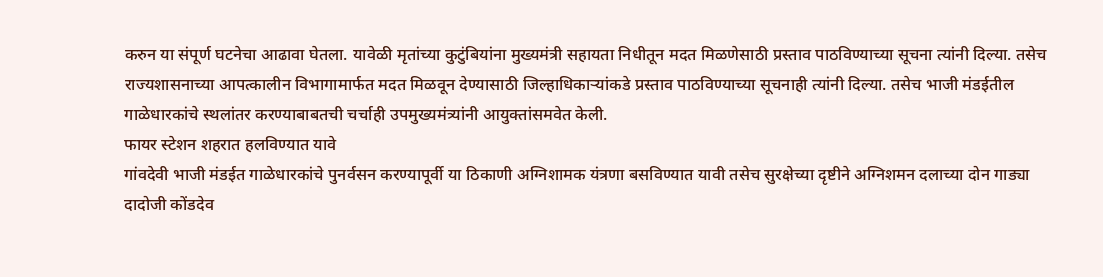करुन या संपूर्ण घटनेचा आढावा घेतला. यावेळी मृतांच्या कुटुंबियांना मुख्यमंत्री सहायता निधीतून मदत मिळणेसाठी प्रस्ताव पाठविण्याच्या सूचना त्यांनी दिल्या. तसेच राज्यशासनाच्या आपत्कालीन विभागामार्फत मदत मिळवून देण्यासाठी जिल्हाधिकाऱ्यांकडे प्रस्ताव पाठविण्याच्या सूचनाही त्यांनी दिल्या. तसेच भाजी मंडईतील गाळेधारकांचे स्थलांतर करण्याबाबतची चर्चाही उपमुख्यमंत्र्यांनी आयुक्तांसमवेत केली.
फायर स्टेशन शहरात हलविण्यात यावे
गांवदेवी भाजी मंडईत गाळेधारकांचे पुनर्वसन करण्यापूर्वी या ठिकाणी अग्निशामक यंत्रणा बसविण्यात यावी तसेच सुरक्षेच्या दृष्टीने अग्निशमन दलाच्या दोन गाड्या दादोजी कोंडदेव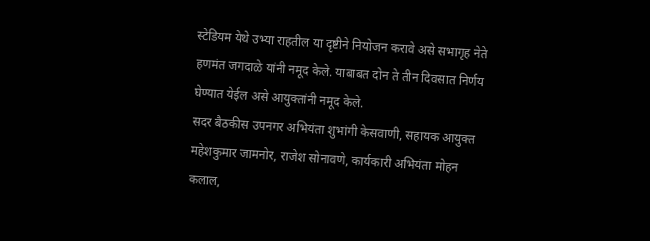स्टेडियम येथे उभ्या राहतील या दृष्टीने नियोजन करावे असे सभागृह नेते हणमंत जगदाळे यांनी नमूद केले. याबाबत दोन ते तीन दिवसात निर्णय घेण्यात येईल असे आयुक्तांनी नमूद केले.
सदर बैठकीस उपनगर अभियंता शुभांगी केसवाणी, सहायक आयुक्त महेशकुमार जामनोर, राजेश सोनावणे, कार्यकारी अभियंता मोहन कलाल,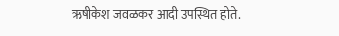ऋषीकेश जवळकर आदी उपस्थित होते.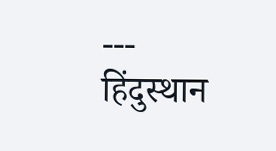---
हिंदुस्थान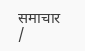समाचार /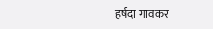हर्षदा गावकर